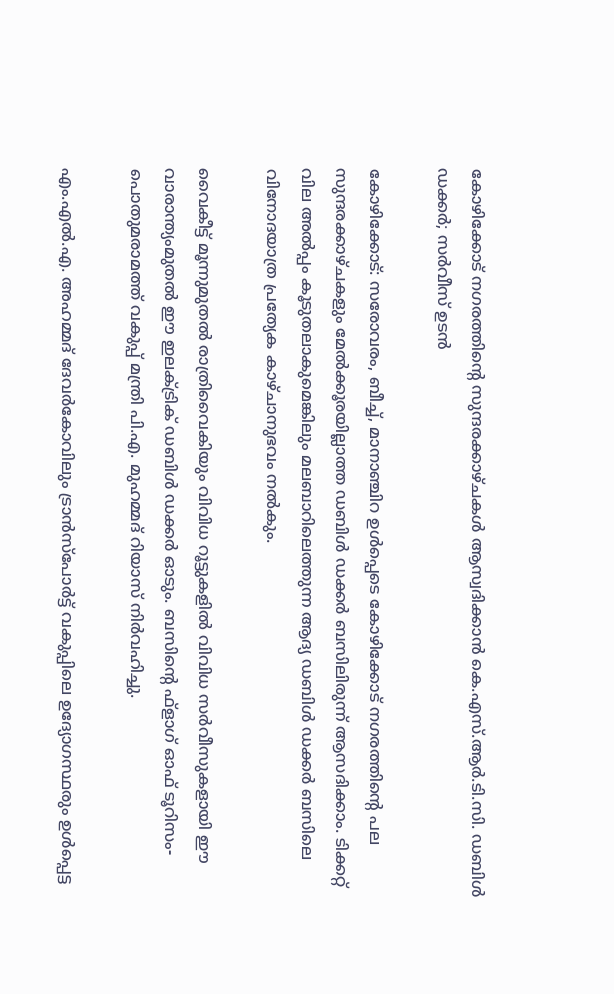കോഴിക്കോട് നഗരത്തിന്റെ സുന്ദരക്കാഴ്ചകൾ ആസ്വദിക്കാൻ കെ.എസ്.ആർ.ടി.സി. ഡബിൾ ഡക്കർ; സർവീസ് ഉടൻ

കോഴിക്കോട്: സരോവരം, ബീച്ച്, മാനാഞ്ചിറ ഉൾപ്പെടെ കോഴിക്കോട് നഗരത്തിന്റെ പല സുന്ദരക്കാഴ്ചകളും മേൽക്കൂരയില്ലാത്ത ഡബിൾ ഡക്കർ ബസിലിരുന്ന് ആസദിക്കാം. ടിക്കറ്റ് വില അൽപ്പം കൂടുതലാകുമെങ്കിലും മലബാറിലെത്തുന്ന ആദ്യ ഡബിൾ ഡക്കർ ബസിലെ വിനോദയാത്ര പ്രത്യേക കാഴ്ചാനുഭവം നൽകും.

വൈകീട്ട് മൂന്നുമുതൽ രാത്രിവൈകിയും വിവിധ റൂട്ടുകളിൽ വിവിധ സർവീസുകളായി ഈ വാരാന്ത്യംമുതൽ ഈ ഇലക്ട്രിക് ഡബിൾ ഡക്കർ ഓടും. ബസിന്റെ ഫ്‌ളാഗ് ഓഫ് ടൂറിസം-പൊതുമരാമത്ത് വകുപ്പ് മന്ത്രി പി.എ. മുഹമ്മദ് റിയാസ് നിർവഹിച്ചു.

എം.എൽ.എ. അഹമ്മദ് ദേവർകോവിലും ട്രാൻസ്‌പോർട്ട് വകുപ്പിലെ ഉദ്യോഗസ്ഥരും ഉൾപ്പെട്ട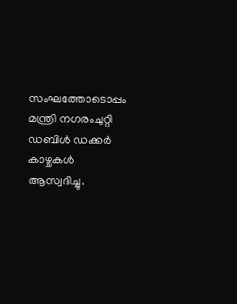സംഘത്തോടൊപ്പം മന്ത്രി നഗരംചുറ്റി ഡബിൾ ഡക്കർ കാഴ്ചകൾ ആസ്വദിച്ചു.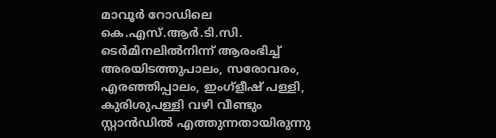മാവൂർ റോഡിലെ കെ.എസ്.ആർ.ടി.സി. ടെർമിനലിൽനിന്ന് ആരംഭിച്ച് അരയിടത്തുപാലം, സരോവരം, എരഞ്ഞിപ്പാലം, ഇംഗ്‌ളീഷ് പള്ളി, കുരിശുപള്ളി വഴി വീണ്ടും സ്റ്റാൻഡിൽ എത്തുന്നതായിരുന്നു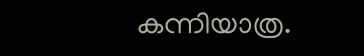കന്നിയാത്ര.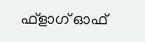ഫ്‌ളാഗ് ഓഫ്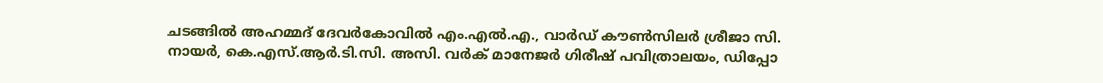ചടങ്ങിൽ അഹമ്മദ് ദേവർകോവിൽ എം.എൽ.എ., വാർഡ് കൗൺസിലർ ശ്രീജാ സി. നായർ, കെ.എസ്.ആർ.ടി.സി. അസി. വർക് മാനേജർ ഗിരീഷ് പവിത്രാലയം, ഡിപ്പോ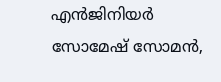എൻജിനിയർ സോമേഷ് സോമൻ,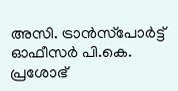അസി. ട്രാൻസ്‌പോർട്ട് ഓഫീസർ പി.കെ. പ്രശോഭ്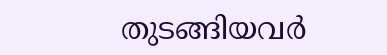തുടങ്ങിയവർ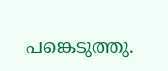പങ്കെടുത്തു.